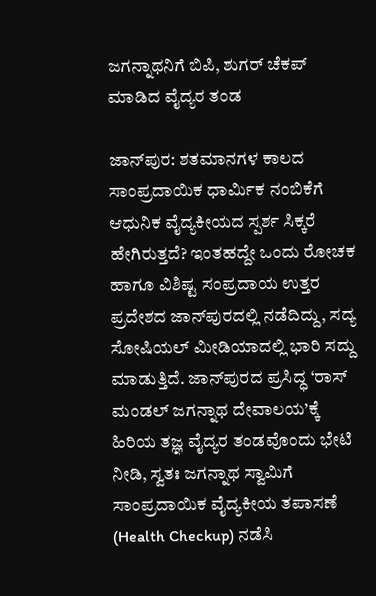ಜಗನ್ನಾಥನಿಗೆ ಬಿಪಿ, ಶುಗರ್ ಚೆಕಪ್ ಮಾಡಿದ ವೈದ್ಯರ ತಂಡ

ಜಾನ್‌ಪುರ: ಶತಮಾನಗಳ ಕಾಲದ ಸಾಂಪ್ರದಾಯಿಕ ಧಾರ್ಮಿಕ ನಂಬಿಕೆಗೆ ಆಧುನಿಕ ವೈದ್ಯಕೀಯದ ಸ್ಪರ್ಶ ಸಿಕ್ಕರೆ ಹೇಗಿರುತ್ತದೆ? ಇಂತಹದ್ದೇ ಒಂದು ರೋಚಕ ಹಾಗೂ ವಿಶಿಷ್ಟ ಸಂಪ್ರದಾಯ ಉತ್ತರ ಪ್ರದೇಶದ ಜಾನ್‌ಪುರದಲ್ಲಿ ನಡೆದಿದ್ದು, ಸದ್ಯ ಸೋಷಿಯಲ್ ಮೀಡಿಯಾದಲ್ಲಿ ಭಾರಿ ಸದ್ದು ಮಾಡುತ್ತಿದೆ. ಜಾನ್‌ಪುರದ ಪ್ರಸಿದ್ಧ ‘ರಾಸ್ ಮಂಡಲ್ ಜಗನ್ನಾಥ ದೇವಾಲಯ’ಕ್ಕೆ ಹಿರಿಯ ತಜ್ಞ ವೈದ್ಯರ ತಂಡವೊಂದು ಭೇಟಿ ನೀಡಿ, ಸ್ವತಃ ಜಗನ್ನಾಥ ಸ್ವಾಮಿಗೆ ಸಾಂಪ್ರದಾಯಿಕ ವೈದ್ಯಕೀಯ ತಪಾಸಣೆ (Health Checkup) ನಡೆಸಿ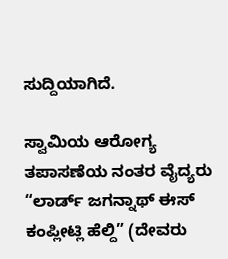ಸುದ್ದಿಯಾಗಿದೆ.

ಸ್ವಾಮಿಯ ಆರೋಗ್ಯ ತಪಾಸಣೆಯ ನಂತರ ವೈದ್ಯರು “ಲಾರ್ಡ್ ಜಗನ್ನಾಥ್ ಈಸ್ ಕಂಪ್ಲೀಟ್ಲಿ ಹೆಲ್ದಿ” (ದೇವರು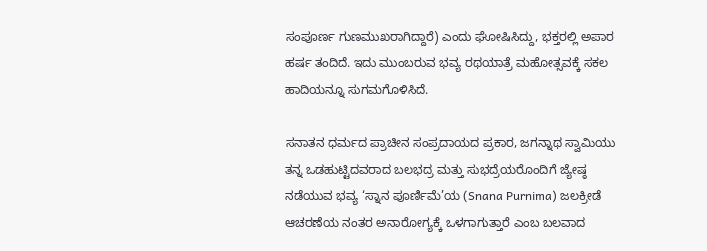ಸಂಪೂರ್ಣ ಗುಣಮುಖರಾಗಿದ್ದಾರೆ) ಎಂದು ಘೋಷಿಸಿದ್ದು, ಭಕ್ತರಲ್ಲಿ ಅಪಾರ ಹರ್ಷ ತಂದಿದೆ. ಇದು ಮುಂಬರುವ ಭವ್ಯ ರಥಯಾತ್ರೆ ಮಹೋತ್ಸವಕ್ಕೆ ಸಕಲ ಹಾದಿಯನ್ನೂ ಸುಗಮಗೊಳಿಸಿದೆ.

ಸನಾತನ ಧರ್ಮದ ಪ್ರಾಚೀನ ಸಂಪ್ರದಾಯದ ಪ್ರಕಾರ, ಜಗನ್ನಾಥ ಸ್ವಾಮಿಯು ತನ್ನ ಒಡಹುಟ್ಟಿದವರಾದ ಬಲಭದ್ರ ಮತ್ತು ಸುಭದ್ರೆಯರೊಂದಿಗೆ ಜ್ಯೇಷ್ಠ ನಡೆಯುವ ಭವ್ಯ ‘ಸ್ನಾನ ಪೂರ್ಣಿಮೆ’ಯ (Snana Purnima) ಜಲಕ್ರೀಡೆ ಆಚರಣೆಯ ನಂತರ ಅನಾರೋಗ್ಯಕ್ಕೆ ಒಳಗಾಗುತ್ತಾರೆ ಎಂಬ ಬಲವಾದ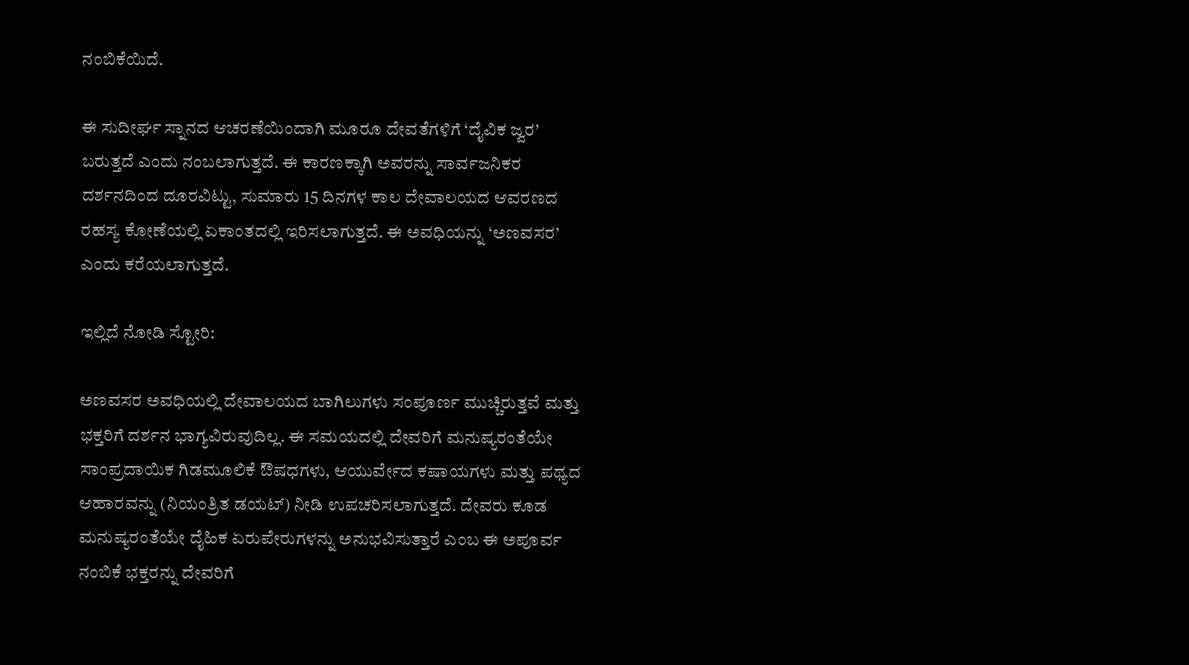ನಂಬಿಕೆಯಿದೆ.

ಈ ಸುದೀರ್ಘ ಸ್ನಾನದ ಆಚರಣೆಯಿಂದಾಗಿ ಮೂರೂ ದೇವತೆಗಳಿಗೆ ‘ದೈವಿಕ ಜ್ವರ’  ಬರುತ್ತದೆ ಎಂದು ನಂಬಲಾಗುತ್ತದೆ. ಈ ಕಾರಣಕ್ಕಾಗಿ ಅವರನ್ನು ಸಾರ್ವಜನಿಕರ ದರ್ಶನದಿಂದ ದೂರವಿಟ್ಟು, ಸುಮಾರು 15 ದಿನಗಳ ಕಾಲ ದೇವಾಲಯದ ಆವರಣದ ರಹಸ್ಯ ಕೋಣೆಯಲ್ಲಿ ಏಕಾಂತದಲ್ಲಿ ಇರಿಸಲಾಗುತ್ತದೆ. ಈ ಅವಧಿಯನ್ನು ‘ಅಣವಸರ’ ಎಂದು ಕರೆಯಲಾಗುತ್ತದೆ.

ಇಲ್ಲಿದೆ ನೋಡಿ ಸ್ಟೋರಿ:

ಅಣವಸರ ಅವಧಿಯಲ್ಲಿ ದೇವಾಲಯದ ಬಾಗಿಲುಗಳು ಸಂಪೂರ್ಣ ಮುಚ್ಚಿರುತ್ತವೆ ಮತ್ತು ಭಕ್ತರಿಗೆ ದರ್ಶನ ಭಾಗ್ಯವಿರುವುದಿಲ್ಲ. ಈ ಸಮಯದಲ್ಲಿ ದೇವರಿಗೆ ಮನುಷ್ಯರಂತೆಯೇ ಸಾಂಪ್ರದಾಯಿಕ ಗಿಡಮೂಲಿಕೆ ಔಷಧಗಳು, ಆಯುರ್ವೇದ ಕಷಾಯಗಳು ಮತ್ತು ಪಥ್ಯದ ಆಹಾರವನ್ನು (ನಿಯಂತ್ರಿತ ಡಯಟ್) ನೀಡಿ ಉಪಚರಿಸಲಾಗುತ್ತದೆ. ದೇವರು ಕೂಡ ಮನುಷ್ಯರಂತೆಯೇ ದೈಹಿಕ ಏರುಪೇರುಗಳನ್ನು ಅನುಭವಿಸುತ್ತಾರೆ ಎಂಬ ಈ ಅಪೂರ್ವ ನಂಬಿಕೆ ಭಕ್ತರನ್ನು ದೇವರಿಗೆ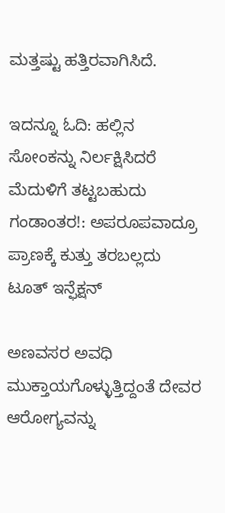ಮತ್ತಷ್ಟು ಹತ್ತಿರವಾಗಿಸಿದೆ.

ಇದನ್ನೂ ಓದಿ: ಹಲ್ಲಿನ ಸೋಂಕನ್ನು ನಿರ್ಲಕ್ಷಿಸಿದರೆ ಮೆದುಳಿಗೆ ತಟ್ಟಬಹುದು ಗಂಡಾಂತರ!: ಅಪರೂಪವಾದ್ರೂ ಪ್ರಾಣಕ್ಕೆ ಕುತ್ತು ತರಬಲ್ಲದು ಟೂತ್ ಇನ್ಫೆಕ್ಷನ್

ಅಣವಸರ ಅವಧಿ ಮುಕ್ತಾಯಗೊಳ್ಳುತ್ತಿದ್ದಂತೆ ದೇವರ ಆರೋಗ್ಯವನ್ನು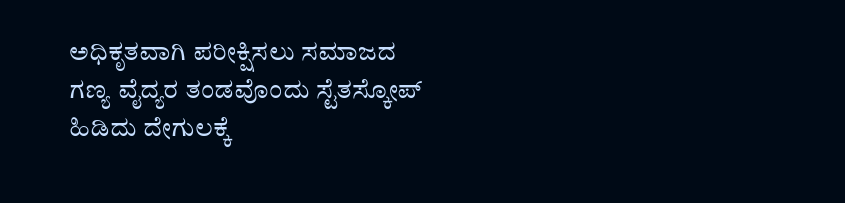ಅಧಿಕೃತವಾಗಿ ಪರೀಕ್ಷಿಸಲು ಸಮಾಜದ ಗಣ್ಯ ವೈದ್ಯರ ತಂಡವೊಂದು ಸ್ಟೆತಸ್ಕೋಪ್ ಹಿಡಿದು ದೇಗುಲಕ್ಕೆ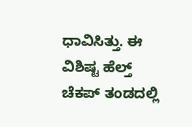ಧಾವಿಸಿತ್ತು. ಈ ವಿಶಿಷ್ಟ ಹೆಲ್ತ್ ಚೆಕಪ್ ತಂಡದಲ್ಲಿ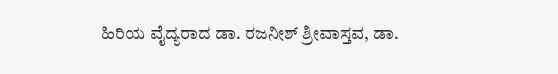ಹಿರಿಯ ವೈದ್ಯರಾದ ಡಾ. ರಜನೀಶ್ ಶ್ರೀವಾಸ್ತವ, ಡಾ.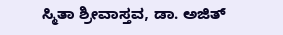ಸ್ಮಿತಾ ಶ್ರೀವಾಸ್ತವ, ಡಾ. ಅಜಿತ್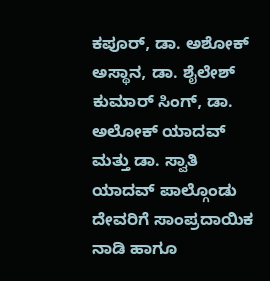ಕಪೂರ್, ಡಾ. ಅಶೋಕ್ ಅಸ್ಥಾನ, ಡಾ. ಶೈಲೇಶ್ ಕುಮಾರ್ ಸಿಂಗ್, ಡಾ. ಅಲೋಕ್ ಯಾದವ್ ಮತ್ತು ಡಾ. ಸ್ವಾತಿ ಯಾದವ್ ಪಾಲ್ಗೊಂಡು ದೇವರಿಗೆ ಸಾಂಪ್ರದಾಯಿಕ ನಾಡಿ ಹಾಗೂ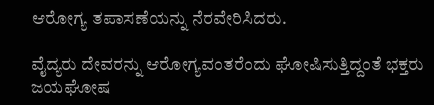ಆರೋಗ್ಯ ತಪಾಸಣೆಯನ್ನು ನೆರವೇರಿಸಿದರು.

ವೈದ್ಯರು ದೇವರನ್ನು ಆರೋಗ್ಯವಂತರೆಂದು ಘೋಷಿಸುತ್ತಿದ್ದಂತೆ ಭಕ್ತರು ಜಯಘೋಷ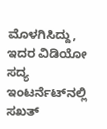ಮೊಳಗಿಸಿದ್ದು, ಇದರ ವಿಡಿಯೋ ಸದ್ಯ ಇಂಟರ್ನೆಟ್‌ನಲ್ಲಿ ಸಖತ್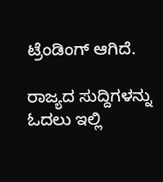ಟ್ರೆಂಡಿಂಗ್ ಆಗಿದೆ.

ರಾಜ್ಯದ ಸುದ್ದಿಗಳನ್ನು ಓದಲು ಇಲ್ಲಿ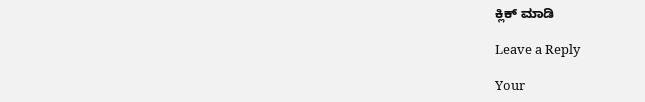ಕ್ಲಿಕ್ ಮಾಡಿ

Leave a Reply

Your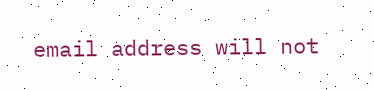email address will not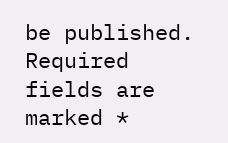be published. Required fields are marked *